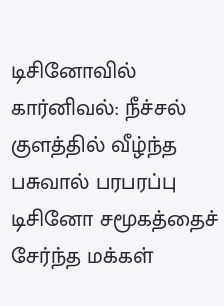டிசினோவில் கார்னிவல்: நீச்சல் குளத்தில் வீழ்ந்த பசுவால் பரபரப்பு
டிசினோ சமூகத்தைச் சேர்ந்த மக்கள்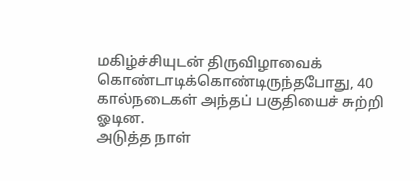மகிழ்ச்சியுடன் திருவிழாவைக் கொண்டாடிக்கொண்டிருந்தபோது, 40 கால்நடைகள் அந்தப் பகுதியைச் சுற்றி ஓடின.
அடுத்த நாள்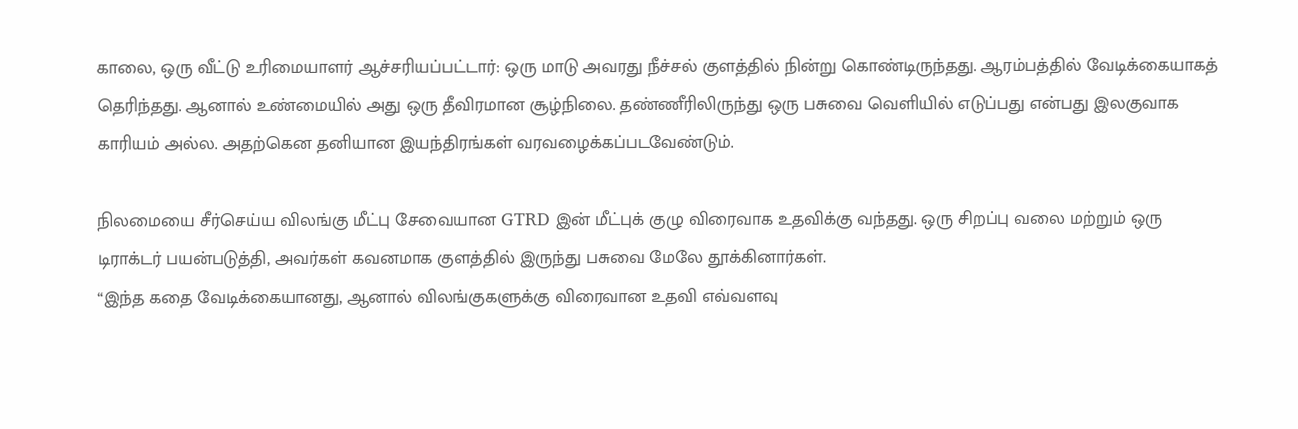காலை, ஒரு வீட்டு உரிமையாளர் ஆச்சரியப்பட்டார்: ஒரு மாடு அவரது நீச்சல் குளத்தில் நின்று கொண்டிருந்தது. ஆரம்பத்தில் வேடிக்கையாகத் தெரிந்தது. ஆனால் உண்மையில் அது ஒரு தீவிரமான சூழ்நிலை. தண்ணீரிலிருந்து ஒரு பசுவை வெளியில் எடுப்பது என்பது இலகுவாக காரியம் அல்ல. அதற்கென தனியான இயந்திரங்கள் வரவழைக்கப்படவேண்டும்.

நிலமையை சீர்செய்ய விலங்கு மீட்பு சேவையான GTRD இன் மீட்புக் குழு விரைவாக உதவிக்கு வந்தது. ஒரு சிறப்பு வலை மற்றும் ஒரு டிராக்டர் பயன்படுத்தி, அவர்கள் கவனமாக குளத்தில் இருந்து பசுவை மேலே தூக்கினார்கள்.
“இந்த கதை வேடிக்கையானது, ஆனால் விலங்குகளுக்கு விரைவான உதவி எவ்வளவு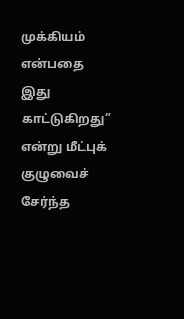முக்கியம் என்பதை இது காட்டுகிறது” என்று மீட்புக் குழுவைச் சேர்ந்த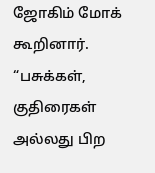ஜோகிம் மோக் கூறினார். “பசுக்கள், குதிரைகள் அல்லது பிற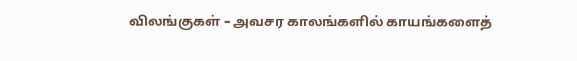விலங்குகள் – அவசர காலங்களில் காயங்களைத்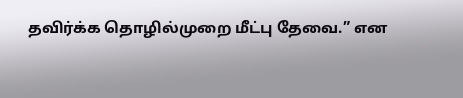தவிர்க்க தொழில்முறை மீட்பு தேவை.” என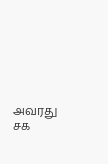அவரது சக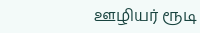ஊழியர் ரூடி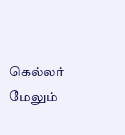கெல்லர் மேலும்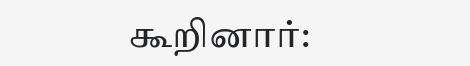கூறினார்: